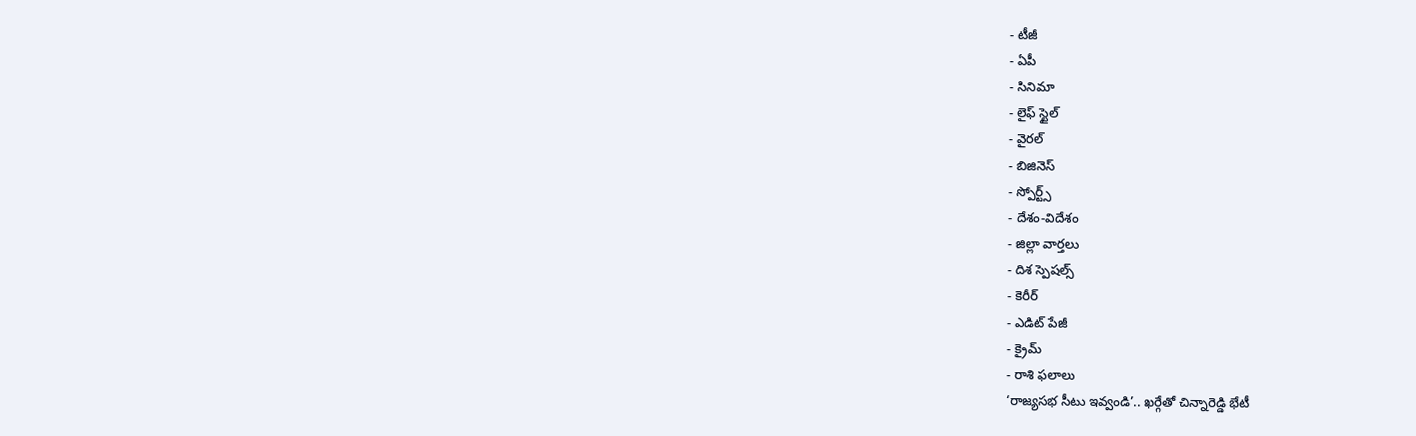- టీజీ
- ఏపీ
- సినిమా
- లైఫ్ స్టైల్
- వైరల్
- బిజినెస్
- స్పోర్ట్స్
- దేశం-విదేశం
- జిల్లా వార్తలు
- దిశ స్పెషల్స్
- కెరీర్
- ఎడిట్ పేజీ
- క్రైమ్
- రాశి ఫలాలు
‘రాజ్యసభ సీటు ఇవ్వండి’.. ఖర్గేతో చిన్నారెడ్డి భేటీ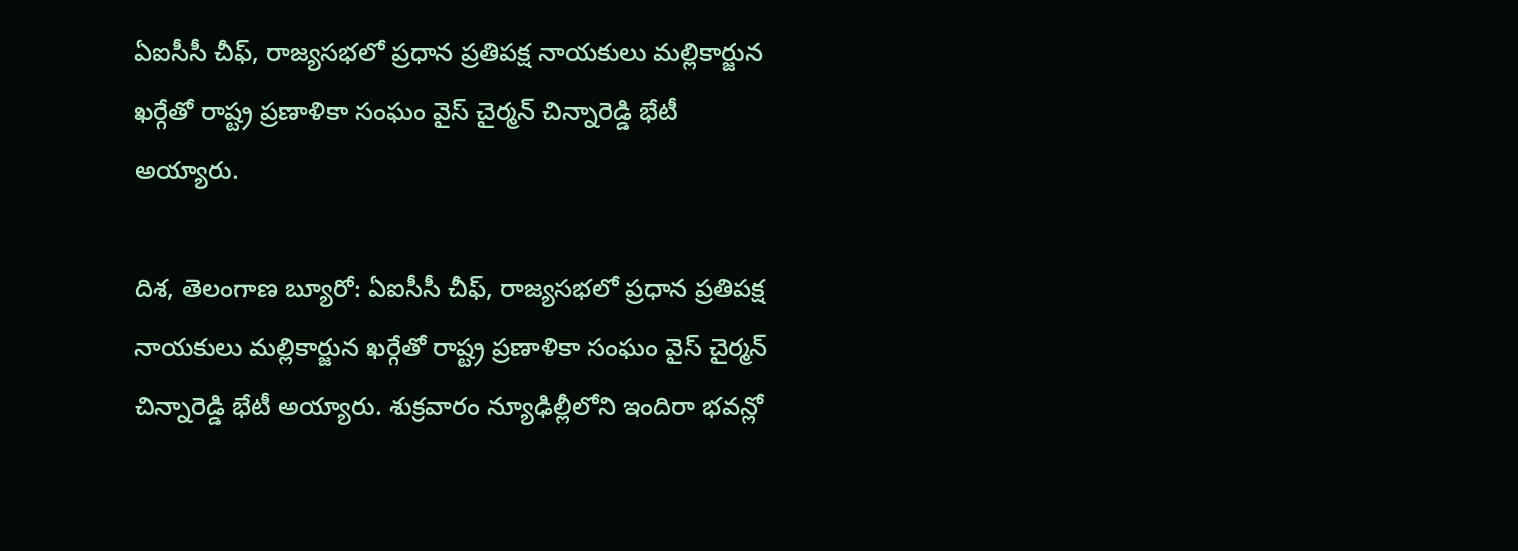ఏఐసీసీ చీఫ్, రాజ్యసభలో ప్రధాన ప్రతిపక్ష నాయకులు మల్లికార్జున ఖర్గేతో రాష్ట్ర ప్రణాళికా సంఘం వైస్ చైర్మన్ చిన్నారెడ్డి భేటీ అయ్యారు.

దిశ, తెలంగాణ బ్యూరో: ఏఐసీసీ చీఫ్, రాజ్యసభలో ప్రధాన ప్రతిపక్ష నాయకులు మల్లికార్జున ఖర్గేతో రాష్ట్ర ప్రణాళికా సంఘం వైస్ చైర్మన్ చిన్నారెడ్డి భేటీ అయ్యారు. శుక్రవారం న్యూఢిల్లీలోని ఇందిరా భవన్లో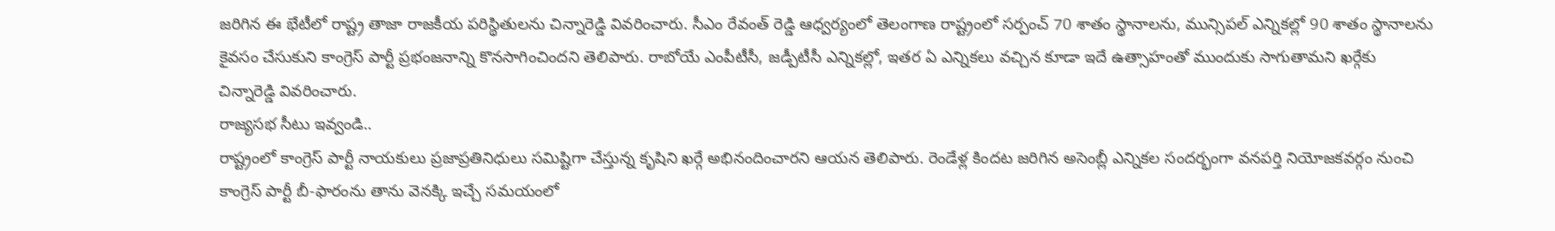జరిగిన ఈ భేటీలో రాష్ట్ర తాజా రాజకీయ పరిస్థితులను చిన్నారెడ్డి వివరించారు. సీఎం రేవంత్ రెడ్డి ఆధ్వర్యంలో తెలంగాణ రాష్ట్రంలో సర్పంచ్ 70 శాతం స్థానాలను, మున్సిపల్ ఎన్నికల్లో 90 శాతం స్థానాలను కైవసం చేసుకుని కాంగ్రెస్ పార్టీ ప్రభంజనాన్ని కొనసాగించిందని తెలిపారు. రాబోయే ఎంపీటీసీ, జడ్పీటీసీ ఎన్నికల్లో, ఇతర ఏ ఎన్నికలు వచ్చిన కూడా ఇదే ఉత్సాహంతో ముందుకు సాగుతామని ఖర్గేకు చిన్నారెడ్డి వివరించారు.
రాజ్యసభ సీటు ఇవ్వండి..
రాష్ట్రంలో కాంగ్రెస్ పార్టీ నాయకులు ప్రజాప్రతినిధులు సమిష్టిగా చేస్తున్న కృషిని ఖర్గే అభినందించారని ఆయన తెలిపారు. రెండేళ్ల కిందట జరిగిన అసెంబ్లీ ఎన్నికల సందర్భంగా వనపర్తి నియోజకవర్గం నుంచి కాంగ్రెస్ పార్టీ బీ-ఫారంను తాను వెనక్కి ఇచ్చే సమయంలో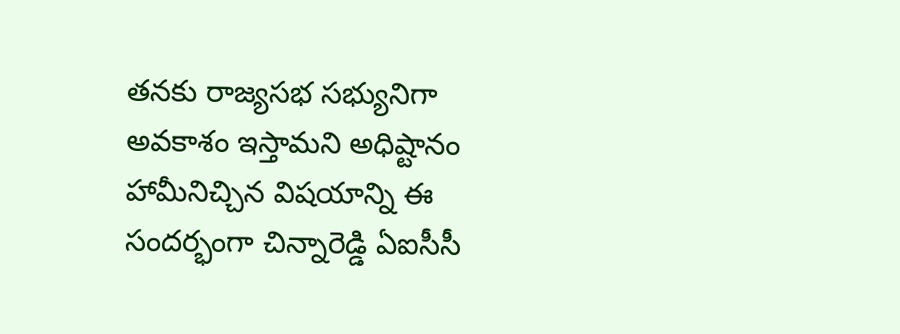తనకు రాజ్యసభ సభ్యునిగా అవకాశం ఇస్తామని అధిష్టానం హామీనిచ్చిన విషయాన్ని ఈ సందర్భంగా చిన్నారెడ్డి ఏఐసీసీ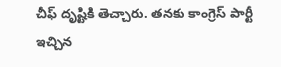చీఫ్ దృష్టికి తెచ్చారు. తనకు కాంగ్రెస్ పార్టీ ఇచ్చిన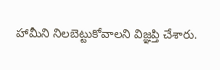హామీని నిలబెట్టుకోవాలని విజ్ఞప్తి చేశారు.